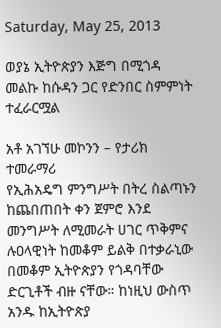Saturday, May 25, 2013

ወያኔ ኢትዮጵያን እጅግ በሚጎዳ መልኩ ከሱዳን ጋር የድንበር ስምምነት ተፈራርሟል

አቶ አገኘሁ መኮንን – የታሪክ
ተመራማሪ
የኢሕአዴግ ምንግሥት በትረ ስልጣኑን ከጨበጠበት ቀን ጀምሮ እንደ መንግሥት ለሚመራት ሀገር ጥቅምና ሉዐላዊነት ከመቆም ይልቅ በተቃራኒው በመቆም ኢትዮጵያን የጎዳባቸው ድርጊቶች ብዙ ናቸው። ከነዚህ ውስጥ አንዱ ከኢትዮጵያ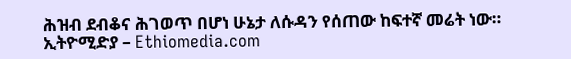ሕዝብ ደብቆና ሕገወጥ በሆነ ሁኔታ ለሱዳን የሰጠው ከፍተኛ መሬት ነው።
ኢትዮሚድያ – Ethiomedia.com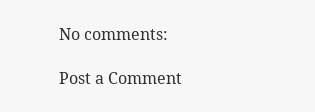No comments:

Post a Comment